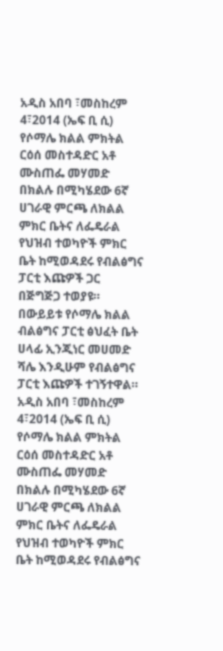አዲስ አበባ ፣መስከረም 4፣2014 (ኤፍ ቢ ሲ) የሶማሌ ክልል ምክትል ርዕሰ መስተዳድር አቶ ሙስጠፌ መሃመድ በክልሉ በሚካሄደው 6ኛ ሀገራዊ ምርጫ ለክልል ምክር ቤትና ለፌዴራል የህዝብ ተወካዮች ምክር ቤት ከሚወዳደሩ የብልፅግና ፓርቲ እጩዎች ጋር በጅግጅጋ ተወያዩ።
በውይይቱ የሶማሌ ክልል ብልፅግና ፓርቲ ፅህፈት ቤት ሀላፊ ኢንጂነር መሀመድ ሻሌ እንዲሁም የብልፅግና ፓርቲ እጩዎች ተገኝተዋል።
አዲስ አበባ ፣መስከረም 4፣2014 (ኤፍ ቢ ሲ) የሶማሌ ክልል ምክትል ርዕሰ መስተዳድር አቶ ሙስጠፌ መሃመድ በክልሉ በሚካሄደው 6ኛ ሀገራዊ ምርጫ ለክልል ምክር ቤትና ለፌዴራል የህዝብ ተወካዮች ምክር ቤት ከሚወዳደሩ የብልፅግና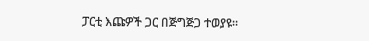ፓርቲ እጩዎች ጋር በጅግጅጋ ተወያዩ።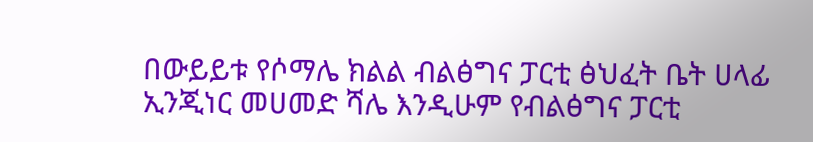በውይይቱ የሶማሌ ክልል ብልፅግና ፓርቲ ፅህፈት ቤት ሀላፊ ኢንጂነር መሀመድ ሻሌ እንዲሁም የብልፅግና ፓርቲ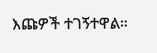እጩዎች ተገኝተዋል።